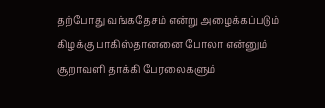தற்போது வங்கதேசம் என்று அழைக்கப்படும் கிழக்கு பாகிஸ்தானனை போலா என்னும் சூறாவளி தாக்கி பேரலைகளும்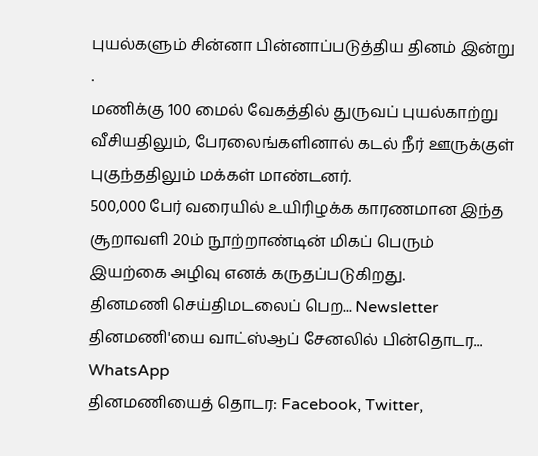புயல்களும் சின்னா பின்னாப்படுத்திய தினம் இன்று .
மணிக்கு 100 மைல் வேகத்தில் துருவப் புயல்காற்று வீசியதிலும், பேரலைங்களினால் கடல் நீர் ஊருக்குள் புகுந்ததிலும் மக்கள் மாண்டனர்.
500,000 பேர் வரையில் உயிரிழக்க காரணமான இந்த சூறாவளி 20ம் நூற்றாண்டின் மிகப் பெரும் இயற்கை அழிவு எனக் கருதப்படுகிறது.
தினமணி செய்திமடலைப் பெற... Newsletter
தினமணி'யை வாட்ஸ்ஆப் சேனலில் பின்தொடர... WhatsApp
தினமணியைத் தொடர: Facebook, Twitter,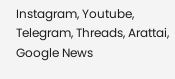Instagram, Youtube, Telegram, Threads, Arattai, Google News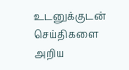உடனுக்குடன் செய்திகளை அறிய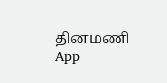தினமணி App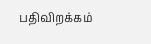பதிவிறக்கம்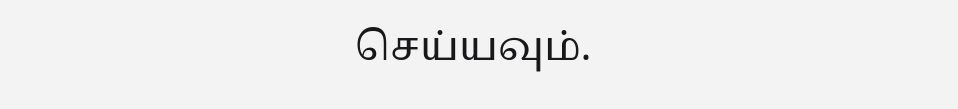செய்யவும்.